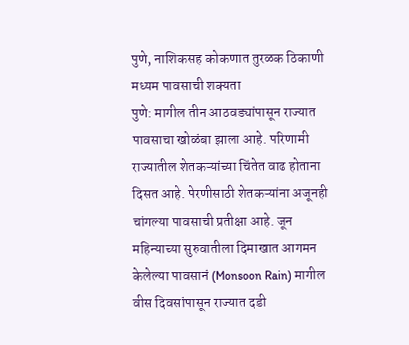पुणे, नाशिकसह कोकणात तुरळक ठिकाणी मध्यम पावसाची शक्यता
पुणे: मागील तीन आठवड्यांपासून राज्यात पावसाचा खोळंबा झाला आहे. परिणामी राज्यातील शेतकऱ्यांच्या चिंतेत वाढ होताना दिसत आहे. पेरणीसाठी शेतकऱ्यांना अजूनही चांगल्या पावसाची प्रतीक्षा आहे. जून महिन्याच्या सुरुवातीला दिमाखात आगमन केलेल्या पावसानं (Monsoon Rain) मागील वीस दिवसांपासून राज्यात दडी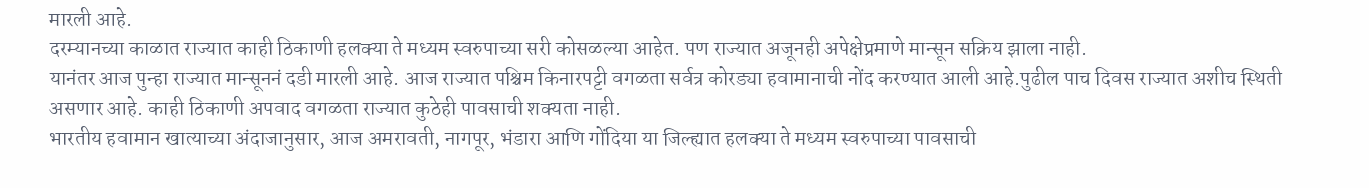मारली आहे.
दरम्यानच्या काळात राज्यात काही ठिकाणी हलक्या ते मध्यम स्वरुपाच्या सरी कोसळल्या आहेत. पण राज्यात अजूनही अपेक्षेप्रमाणे मान्सून सक्रिय झाला नाही.
यानंतर आज पुन्हा राज्यात मान्सूननं दडी मारली आहे. आज राज्यात पश्चिम किनारपट्टी वगळता सर्वत्र कोरड्या हवामानाची नोंद करण्यात आली आहे.पुढील पाच दिवस राज्यात अशीच स्थिती असणार आहे. काही ठिकाणी अपवाद वगळता राज्यात कुठेही पावसाची शक्यता नाही.
भारतीय हवामान खात्याच्या अंदाजानुसार, आज अमरावती, नागपूर, भंडारा आणि गोंदिया या जिल्ह्यात हलक्या ते मध्यम स्वरुपाच्या पावसाची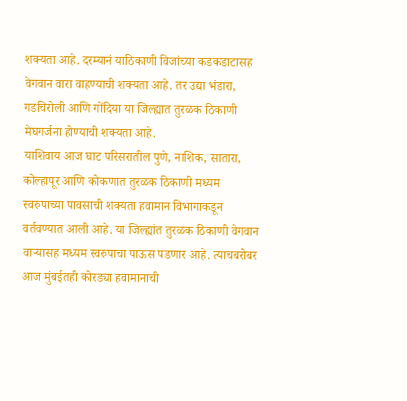शक्यता आहे. दरम्यानं याठिकाणी विजांच्या कडकडाटासह वेगवान वारा वाहण्याची शक्यता आहे. तर उद्या भंडारा, गडचिरोली आणि गोंदिया या जिल्ह्यात तुरळक ठिकाणी मेघगर्जना होण्याची शक्यता आहे.
याशिवाय आज घाट परिसरातील पुणे, नाशिक, सातारा, कोल्हापूर आणि कोकणात तुरळक ठिकाणी मध्यम स्वरुपाच्या पावसाची शक्यता हवामान विभागाकडून वर्तवण्यात आली आहे. या जिल्ह्यांत तुरळक ठिकाणी वेगवान वाऱ्यासह मध्यम स्वरुपाचा पाऊस पडणार आहे. त्याचबरोबर आज मुंबईतही कोरड्या हवामानाची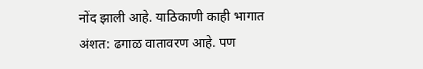नोंद झाली आहे. याठिकाणी काही भागात अंशत: ढगाळ वातावरण आहे. पण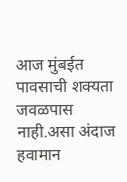आज मुंबईत पावसाची शक्यता जवळपास नाही.असा अंदाज हवामान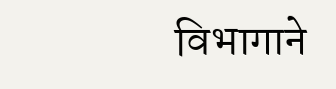विभागाने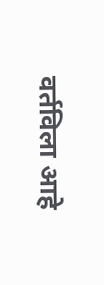वर्तविला आहे